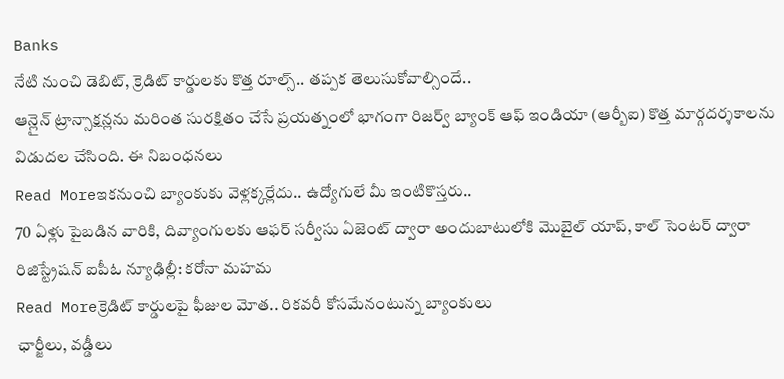Banks
నేటి నుంచి డెబిట్, క్రెడిట్ కార్డులకు కొత్త రూల్స్.. తప్పక తెలుసుకోవాల్సిందే..
ఆన్లైన్ ట్రాన్సాక్షన్లను మరింత సురక్షితం చేసే ప్రయత్నంలో భాగంగా రిజర్వ్ బ్యాంక్ ఆఫ్ ఇండియా (ఆర్బీఐ) కొత్త మార్గదర్శకాలను విడుదల చేసింది. ఈ నిబంధనలు
Read Moreఇకనుంచి బ్యాంకుకు వెళ్లక్కర్లేదు.. ఉద్యోగులే మీ ఇంటికొస్తరు..
70 ఏళ్లు పైబడిన వారికి, దివ్యాంగులకు ఆఫర్ సర్వీసు ఏజెంట్ ద్వారా అందుబాటులోకి మొబైల్ యాప్, కాల్ సెంటర్ ద్వారా రిజిస్ట్రేషన్ ఐపీఓ న్యూఢిల్లీ: కరోనా మహమ
Read Moreక్రెడిట్ కార్డులపై ఫీజుల మోత.. రికవరీ కోసమేనంటున్న బ్యాంకులు
ఛార్జీలు, వడ్డీలు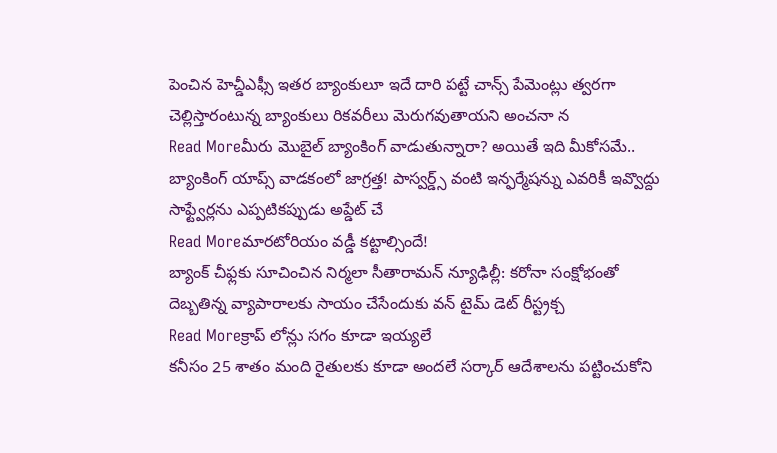పెంచిన హెచ్డీఎఫ్సీ ఇతర బ్యాంకులూ ఇదే దారి పట్టే చాన్స్ పేమెంట్లు త్వరగా చెల్లిస్తారంటున్న బ్యాంకులు రికవరీలు మెరుగవుతాయని అంచనా న
Read Moreమీరు మొబైల్ బ్యాంకింగ్ వాడుతున్నారా? అయితే ఇది మీకోసమే..
బ్యాంకింగ్ యాప్స్ వాడకంలో జాగ్రత్త! పాస్వర్డ్స్ వంటి ఇన్ఫర్మేషన్ను ఎవరికీ ఇవ్వొద్దు సాఫ్ట్వేర్లను ఎప్పటికప్పుడు అప్డేట్ చే
Read Moreమారటోరియం వడ్డీ కట్టాల్సిందే!
బ్యాంక్ చీఫ్లకు సూచించిన నిర్మలా సీతారామన్ న్యూఢిల్లీ: కరోనా సంక్షోభంతో దెబ్బతిన్న వ్యాపారాలకు సాయం చేసేందుకు వన్ టైమ్ డెట్ రీస్ట్రక్చ
Read Moreక్రాప్ లోన్లు సగం కూడా ఇయ్యలే
కనీసం 25 శాతం మంది రైతులకు కూడా అందలే సర్కార్ ఆదేశాలను పట్టించుకోని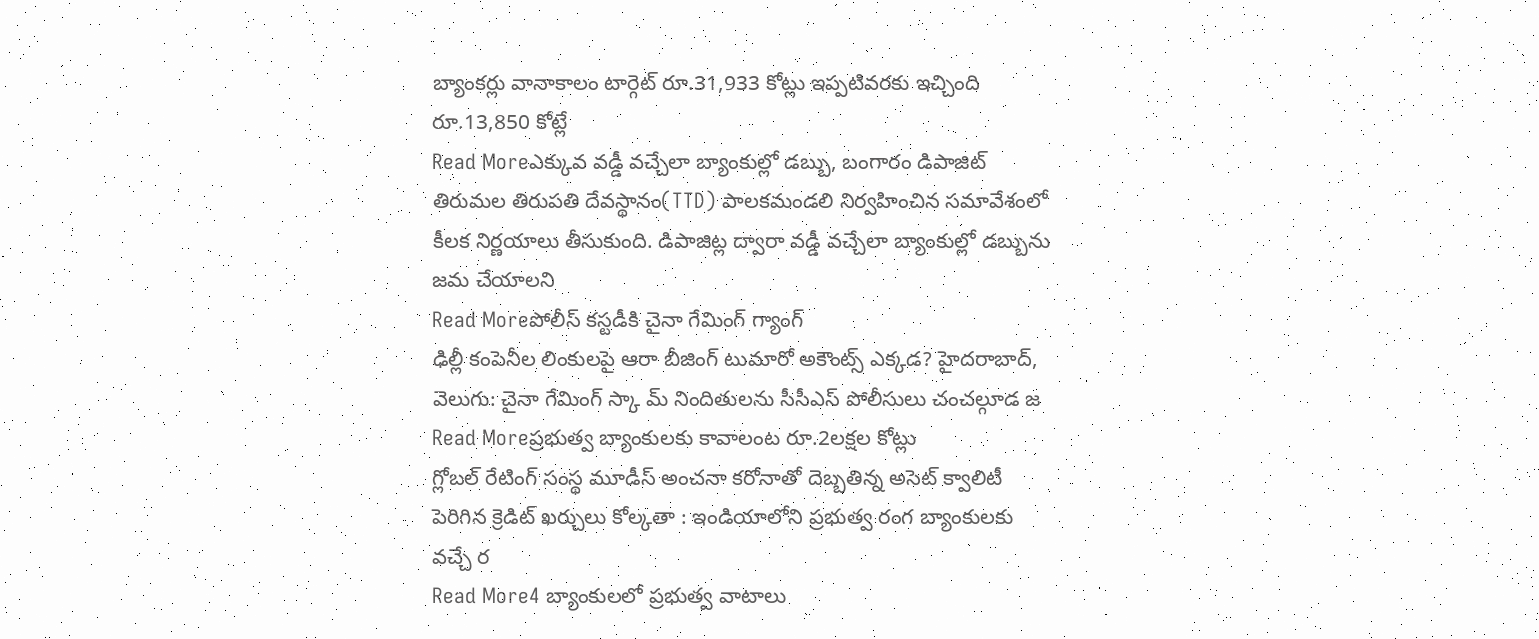బ్యాంకర్లు వానాకాలం టార్గెట్ రూ.31,933 కోట్లు ఇప్పటివరకు ఇచ్చింది రూ.13,850 కోట్లే
Read Moreఎక్కువ వడ్డీ వచ్చేలా బ్యాంకుల్లో డబ్బు, బంగారం డిపాజిట్
తిరుమల తిరుపతి దేవస్థానం(TTD) పాలకమండలి నిర్వహించిన సమావేశంలో కీలక నిర్ణయాలు తీసుకుంది. డిపాజిట్ల ద్వారా వడ్డీ వచ్చేలా బ్యాంకుల్లో డబ్బును జమ చేయాలని
Read Moreపోలీస్ కస్టడీకి చైనా గేమింగ్ గ్యాంగ్
ఢిల్లీ కంపెనీల లింకులపై ఆరా బీజింగ్ టుమారో అకౌంట్స్ ఎక్కడ? హైదరాబాద్, వెలుగు: చైనా గేమింగ్ స్కా మ్ నిందితులను సీసీఎస్ పోలీసులు చంచల్గూడ జ
Read Moreప్రభుత్వ బ్యాంకులకు కావాలంట రూ.2లక్షల కోట్లు
గ్లోబల్ రేటింగ్ సంస్థ మూడీస్ అంచనా కరోనాతో దెబ్బతిన్న అసెట్ క్వాలిటీ పెరిగిన క్రెడిట్ ఖర్చులు కోల్కతా : ఇండియాలోని ప్రభుత్వ రంగ బ్యాంకులకు వచ్చే ర
Read More4 బ్యాంకులలో ప్రభుత్వ వాటాలు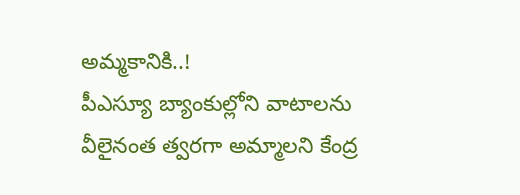అమ్మకానికి..!
పీఎస్యూ బ్యాంకుల్లోని వాటాలను వీలైనంత త్వరగా అమ్మాలని కేంద్ర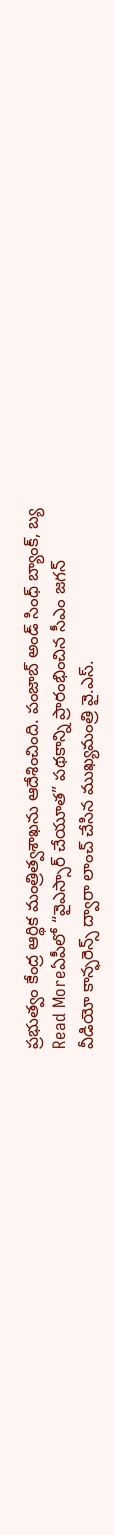ప్రభుత్వం కేంద్ర ఆర్థిక మంత్రిత్వశాఖను ఆదేశించింది. పంజాబ్ అండ్ సింధ్ బ్యాంక్, బ్య
Read Moreఏపీలో “వైఎస్సార్ చేయూత” పథకాన్ని ప్రారంభించిన సీఎం జగన్
వీడియో కాన్ఫరెన్స్ ద్వారా లాంచ్ చేసిన ముఖ్యమంత్రి వై.ఎస్.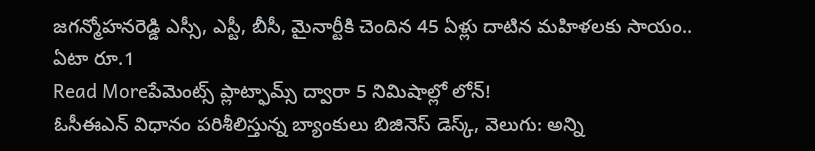జగన్మోహనరెడ్డి ఎస్సీ, ఎస్టీ, బీసీ, మైనార్టీకి చెందిన 45 ఏళ్లు దాటిన మహిళలకు సాయం.. ఏటా రూ.1
Read Moreపేమెంట్స్ ప్లాట్ఫామ్స్ ద్వారా 5 నిమిషాల్లో లోన్!
ఓసీఈఎన్ విధానం పరిశీలిస్తున్న బ్యాంకులు బిజినెస్ డెస్క్, వెలుగు: అన్ని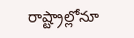రాష్ట్రాల్లోనూ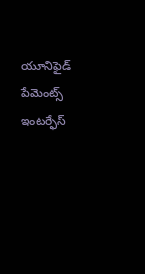యూనిఫైడ్ పేమెంట్స్ ఇంటర్ఫేస్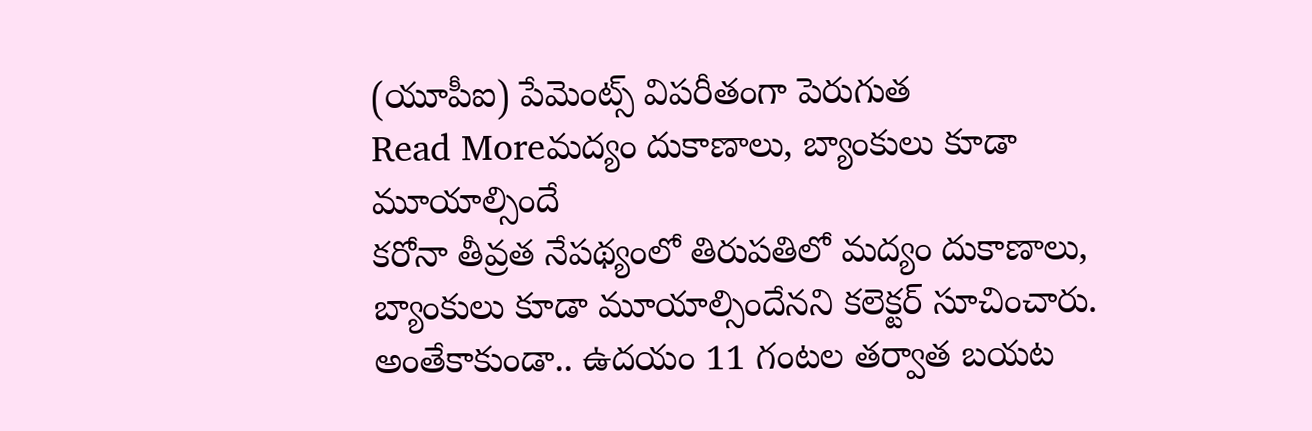(యూపీఐ) పేమెంట్స్ విపరీతంగా పెరుగుత
Read Moreమద్యం దుకాణాలు, బ్యాంకులు కూడా మూయాల్సిందే
కరోనా తీవ్రత నేపథ్యంలో తిరుపతిలో మద్యం దుకాణాలు, బ్యాంకులు కూడా మూయాల్సిందేనని కలెక్టర్ సూచించారు. అంతేకాకుండా.. ఉదయం 11 గంటల తర్వాత బయట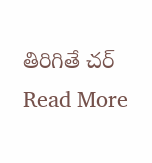తిరిగితే చర్
Read More